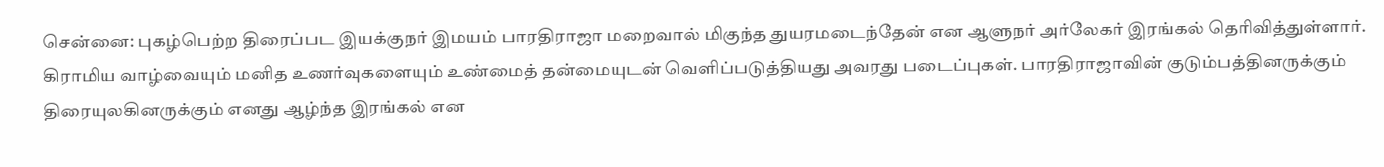சென்னை: புகழ்பெற்ற திரைப்பட இயக்குநர் இமயம் பாரதிராஜா மறைவால் மிகுந்த துயரமடைந்தேன் என ஆளுநர் அர்லேகர் இரங்கல் தெரிவித்துள்ளார். கிராமிய வாழ்வையும் மனித உணர்வுகளையும் உண்மைத் தன்மையுடன் வெளிப்படுத்தியது அவரது படைப்புகள். பாரதிராஜாவின் குடும்பத்தினருக்கும் திரையுலகினருக்கும் எனது ஆழ்ந்த இரங்கல் என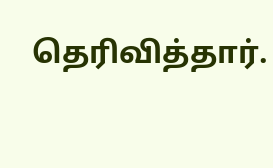தெரிவித்தார்.